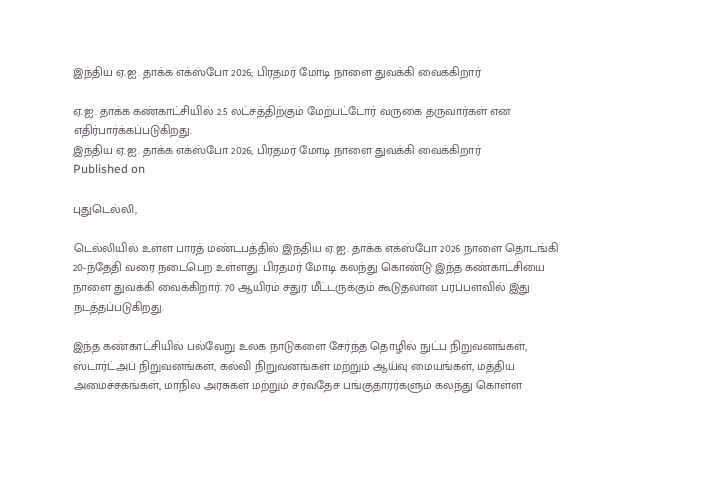இந்திய ஏ.ஐ. தாக்க எக்ஸ்போ 2026; பிரதமர் மோடி நாளை துவக்கி வைக்கிறார்

ஏ.ஐ. தாக்க கண்காட்சியில் 2.5 லட்சத்திற்கும் மேற்பட்டோர் வருகை தருவார்கள் என எதிர்பார்க்கப்படுகிறது.
இந்திய ஏ.ஐ. தாக்க எக்ஸ்போ 2026; பிரதமர் மோடி நாளை துவக்கி வைக்கிறார்
Published on

புதுடெல்லி,

டெல்லியில் உள்ள பாரத் மண்டபத்தில் இந்திய ஏ.ஐ. தாக்க எக்ஸ்போ 2026 நாளை தொடங்கி 20-ந்தேதி வரை நடைபெற உள்ளது. பிரதமர் மோடி கலந்து கொண்டு இந்த கண்காட்சியை நாளை துவக்கி வைக்கிறார். 70 ஆயிரம் சதுர மீட்டருக்கும் கூடுதலான பரப்பளவில் இது நடத்தப்படுகிறது.

இந்த கண்காட்சியில் பல்வேறு உலக நாடுகளை சேர்ந்த தொழில் நுட்ப நிறுவனங்கள், ஸ்டார்ட்அப் நிறுவனங்கள், கல்வி நிறுவனங்கள் மற்றும் ஆய்வு மையங்கள், மத்திய அமைச்சகங்கள், மாநில அரசுகள் மற்றும் சர்வதேச பங்குதாரர்களும் கலந்து கொள்ள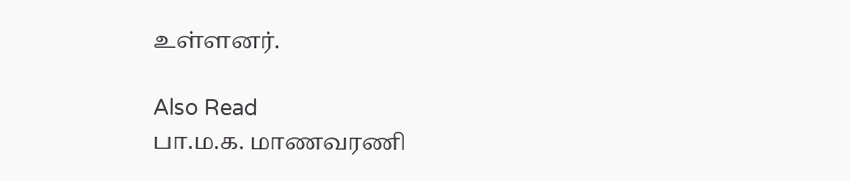உள்ளனர்.

Also Read
பா.ம.க. மாணவரணி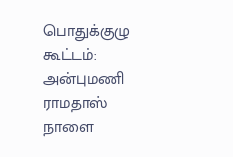பொதுக்குழு கூட்டம்: அன்புமணி ராமதாஸ் நாளை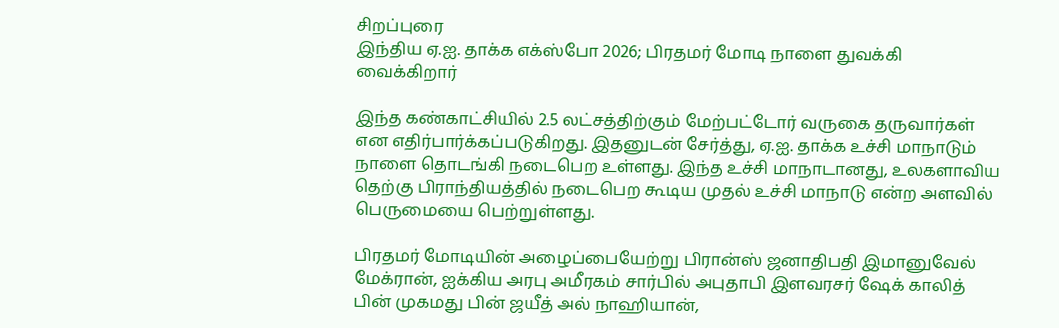சிறப்புரை
இந்திய ஏ.ஐ. தாக்க எக்ஸ்போ 2026; பிரதமர் மோடி நாளை துவக்கி வைக்கிறார்

இந்த கண்காட்சியில் 2.5 லட்சத்திற்கும் மேற்பட்டோர் வருகை தருவார்கள் என எதிர்பார்க்கப்படுகிறது. இதனுடன் சேர்த்து, ஏ.ஐ. தாக்க உச்சி மாநாடும் நாளை தொடங்கி நடைபெற உள்ளது. இந்த உச்சி மாநாடானது, உலகளாவிய தெற்கு பிராந்தியத்தில் நடைபெற கூடிய முதல் உச்சி மாநாடு என்ற அளவில் பெருமையை பெற்றுள்ளது.

பிரதமர் மோடியின் அழைப்பையேற்று பிரான்ஸ் ஜனாதிபதி இமானுவேல் மேக்ரான், ஐக்கிய அரபு அமீரகம் சார்பில் அபுதாபி இளவரசர் ஷேக் காலித் பின் முகமது பின் ஜயீத் அல் நாஹியான்,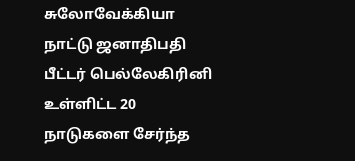சுலோவேக்கியா நாட்டு ஜனாதிபதி பீட்டர் பெல்லேகிரினி உள்ளிட்ட 20 நாடுகளை சேர்ந்த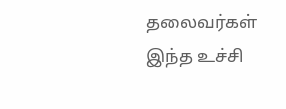தலைவர்கள் இந்த உச்சி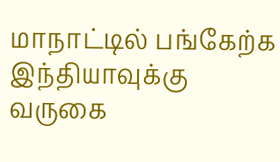மாநாட்டில் பங்கேற்க இந்தியாவுக்கு வருகை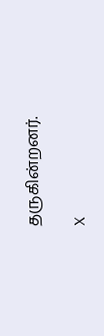தருகின்றனர்.

X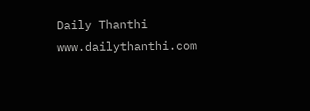Daily Thanthi
www.dailythanthi.com